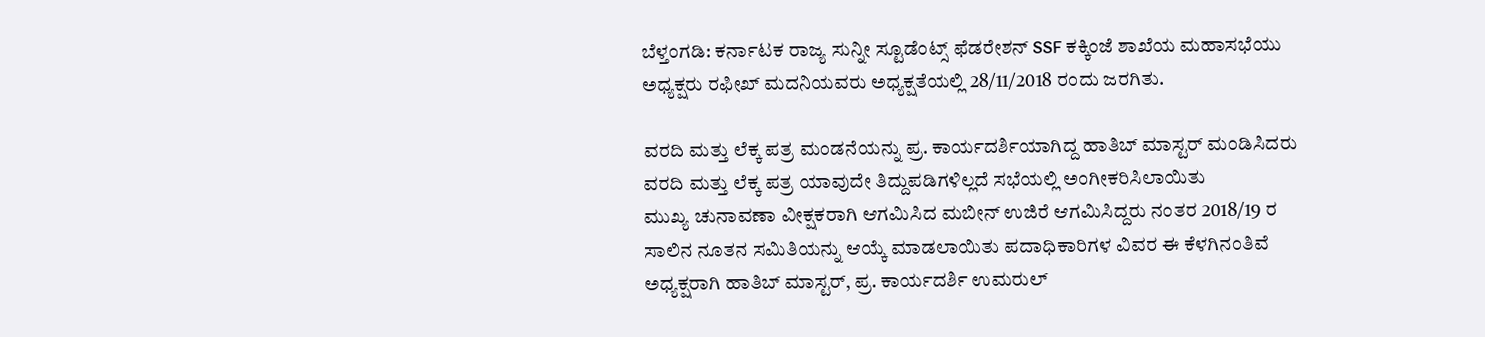ಬೆಳ್ತಂಗಡಿ: ಕರ್ನಾಟಕ ರಾಜ್ಯ ಸುನ್ನೀ ಸ್ಟೂಡೆಂಟ್ಸ್ ಫೆಡರೇಶನ್ SSF ಕಕ್ಕಿಂಜೆ ಶಾಖೆಯ ಮಹಾಸಭೆಯು ಅಧ್ಯಕ್ಷರು ರಫೀಖ್ ಮದನಿಯವರು ಅಧ್ಯಕ್ಷತೆಯಲ್ಲಿ 28/11/2018 ರಂದು ಜರಗಿತು.

ವರದಿ ಮತ್ತು ಲೆಕ್ಕ ಪತ್ರ ಮಂಡನೆಯನ್ನು ಪ್ರ. ಕಾರ್ಯದರ್ಶಿಯಾಗಿದ್ದ ಹಾತಿಬ್ ಮಾಸ್ಟರ್ ಮಂಡಿಸಿದರು ವರದಿ ಮತ್ತು ಲೆಕ್ಕ ಪತ್ರ ಯಾವುದೇ ತಿದ್ದುಪಡಿಗಳಿಲ್ಲದೆ ಸಭೆಯಲ್ಲಿ ಅಂಗೀಕರಿಸಿಲಾಯಿತು
ಮುಖ್ಯ ಚುನಾವಣಾ ವೀಕ್ಷಕರಾಗಿ ಆಗಮಿಸಿದ ಮಬೀನ್ ಉಜಿರೆ ಆಗಮಿಸಿದ್ದರು ನಂತರ 2018/19 ರ ಸಾಲಿನ ನೂತನ ಸಮಿತಿಯನ್ನು ಆಯ್ಕೆ ಮಾಡಲಾಯಿತು ಪದಾಧಿಕಾರಿಗಳ ವಿವರ ಈ ಕೆಳಗಿನಂತಿವೆ
ಅಧ್ಯಕ್ಷರಾಗಿ ಹಾತಿಬ್ ಮಾಸ್ಟರ್, ಪ್ರ. ಕಾರ್ಯದರ್ಶಿ ಉಮರುಲ್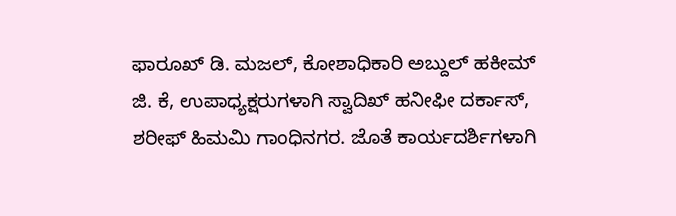ಫಾರೂಖ್ ಡಿ. ಮಜಲ್, ಕೋಶಾಧಿಕಾರಿ ಅಬ್ದುಲ್ ಹಕೀಮ್ ಜಿ. ಕೆ, ಉಪಾಧ್ಯಕ್ಷರುಗಳಾಗಿ ಸ್ವಾದಿಖ್ ಹನೀಫೀ ದರ್ಕಾಸ್, ಶರೀಫ್ ಹಿಮಮಿ ಗಾಂಧಿನಗರ. ಜೊತೆ ಕಾರ್ಯದರ್ಶಿಗಳಾಗಿ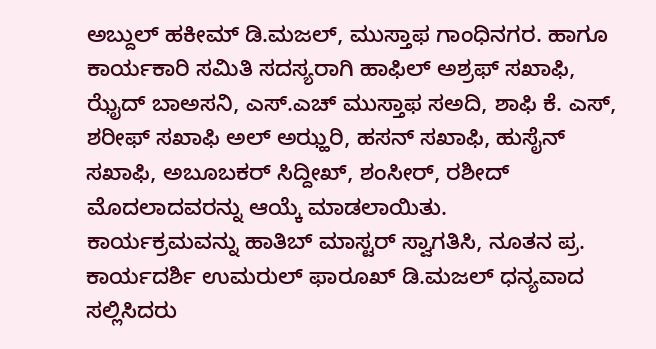ಅಬ್ದುಲ್ ಹಕೀಮ್ ಡಿ.ಮಜಲ್, ಮುಸ್ತಾಫ ಗಾಂಧಿನಗರ. ಹಾಗೂ ಕಾರ್ಯಕಾರಿ ಸಮಿತಿ ಸದಸ್ಯರಾಗಿ ಹಾಫಿಲ್ ಅಶ್ರಫ್ ಸಖಾಫಿ, ಝೈದ್ ಬಾಅಸನಿ, ಎಸ್.ಎಚ್ ಮುಸ್ತಾಫ ಸಅದಿ, ಶಾಫಿ ಕೆ. ಎಸ್, ಶರೀಫ್ ಸಖಾಫಿ ಅಲ್ ಅಝ್ಹರಿ, ಹಸನ್ ಸಖಾಫಿ, ಹುಸೈನ್ ಸಖಾಫಿ, ಅಬೂಬಕರ್ ಸಿದ್ದೀಖ್, ಶಂಸೀರ್, ರಶೀದ್ ಮೊದಲಾದವರನ್ನು ಆಯ್ಕೆ ಮಾಡಲಾಯಿತು.
ಕಾರ್ಯಕ್ರಮವನ್ನು ಹಾತಿಬ್ ಮಾಸ್ಟರ್ ಸ್ವಾಗತಿಸಿ, ನೂತನ ಪ್ರ. ಕಾರ್ಯದರ್ಶಿ ಉಮರುಲ್ ಫಾರೂಖ್ ಡಿ.ಮಜಲ್ ಧನ್ಯವಾದ ಸಲ್ಲಿಸಿದರು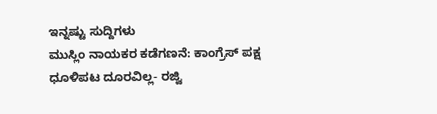ಇನ್ನಷ್ಟು ಸುದ್ದಿಗಳು
ಮುಸ್ಲಿಂ ನಾಯಕರ ಕಡೆಗಣನೆ: ಕಾಂಗ್ರೆಸ್ ಪಕ್ಷ ಧೂಳಿಪಟ ದೂರವಿಲ್ಲ- ರಜ್ವಿ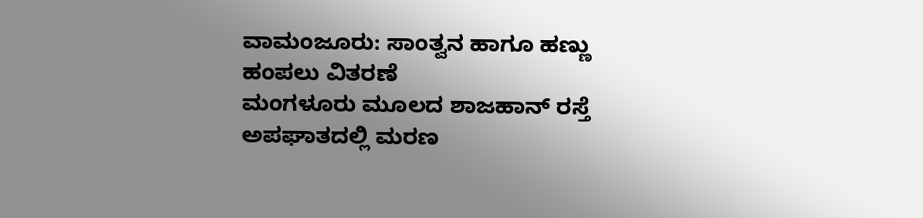ವಾಮಂಜೂರು: ಸಾಂತ್ವನ ಹಾಗೂ ಹಣ್ಣು ಹಂಪಲು ವಿತರಣೆ
ಮಂಗಳೂರು ಮೂಲದ ಶಾಜಹಾನ್ ರಸ್ತೆ ಅಪಘಾತದಲ್ಲಿ ಮರಣ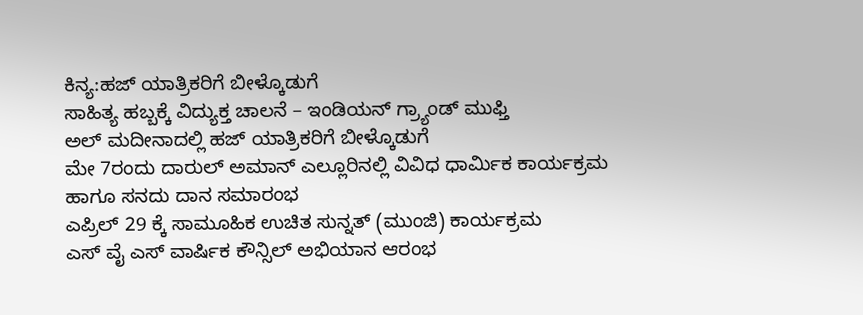ಕಿನ್ಯ:ಹಜ್ ಯಾತ್ರಿಕರಿಗೆ ಬೀಳ್ಕೊಡುಗೆ
ಸಾಹಿತ್ಯ ಹಬ್ಬಕ್ಕೆ ವಿದ್ಯುಕ್ತ ಚಾಲನೆ – ಇಂಡಿಯನ್ ಗ್ರ್ಯಾಂಡ್ ಮುಫ್ತಿ
ಅಲ್ ಮದೀನಾದಲ್ಲಿ ಹಜ್ ಯಾತ್ರಿಕರಿಗೆ ಬೀಳ್ಕೊಡುಗೆ
ಮೇ 7ರಂದು ದಾರುಲ್ ಅಮಾನ್ ಎಲ್ಲೂರಿನಲ್ಲಿ ವಿವಿಧ ಧಾರ್ಮಿಕ ಕಾರ್ಯಕ್ರಮ ಹಾಗೂ ಸನದು ದಾನ ಸಮಾರಂಭ
ಎಪ್ರಿಲ್ 29 ಕ್ಕೆ ಸಾಮೂಹಿಕ ಉಚಿತ ಸುನ್ನತ್ (ಮುಂಜಿ) ಕಾರ್ಯಕ್ರಮ
ಎಸ್ ವೈ ಎಸ್ ವಾರ್ಷಿಕ ಕೌನ್ಸಿಲ್ ಅಭಿಯಾನ ಆರಂಭ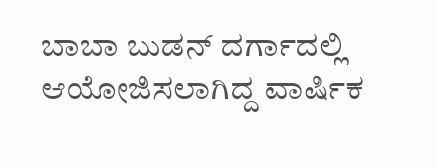ಬಾಬಾ ಬುಡನ್ ದರ್ಗಾದಲ್ಲಿ ಆಯೋಜಿಸಲಾಗಿದ್ದ ವಾರ್ಷಿಕ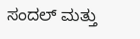ಸಂದಲ್ ಮತ್ತು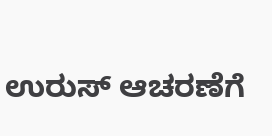ಉರುಸ್ ಆಚರಣೆಗೆ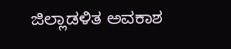ಜಿಲ್ಲಾಡಳಿತ ಅವಕಾಶ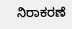ನಿರಾಕರಣೆ